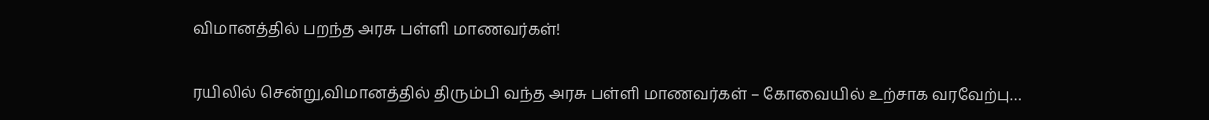விமானத்தில் பறந்த அரசு பள்ளி மாணவர்கள்!

ரயிலில் சென்று,விமானத்தில் திரும்பி வந்த அரசு பள்ளி மாணவர்கள் – கோவையில் உற்சாக வரவேற்பு…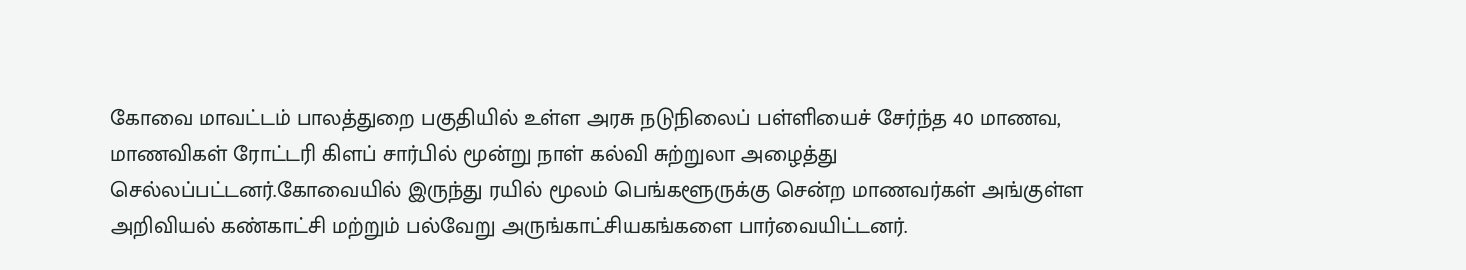கோவை மாவட்டம் பாலத்துறை பகுதியில் உள்ள அரசு நடுநிலைப் பள்ளியைச் சேர்ந்த 40 மாணவ, மாணவிகள் ரோட்டரி கிளப் சார்பில் மூன்று நாள் கல்வி சுற்றுலா அழைத்து செல்லப்பட்டனர்.கோவையில் இருந்து ரயில் மூலம் பெங்களூருக்கு சென்ற மாணவர்கள் அங்குள்ள அறிவியல் கண்காட்சி மற்றும் பல்வேறு அருங்காட்சியகங்களை பார்வையிட்டனர்.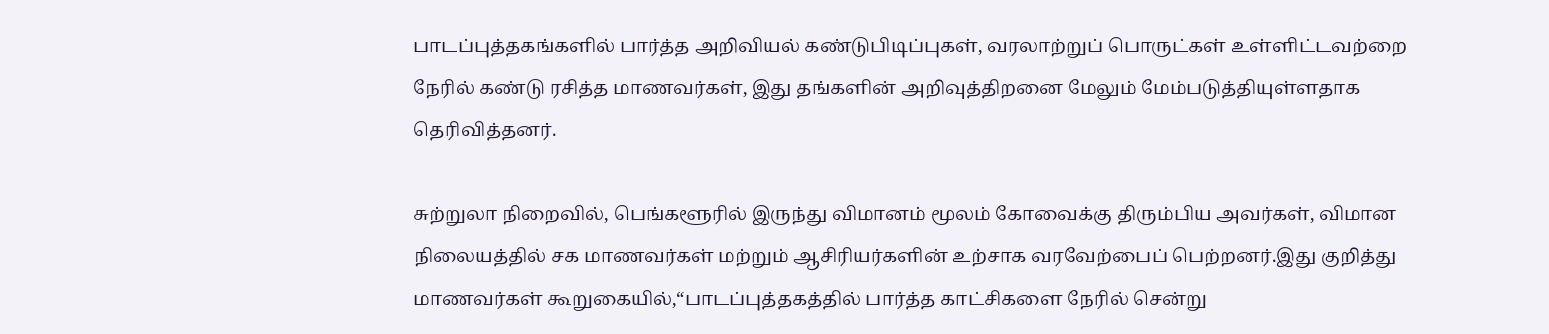பாடப்புத்தகங்களில் பார்த்த அறிவியல் கண்டுபிடிப்புகள், வரலாற்றுப் பொருட்கள் உள்ளிட்டவற்றை நேரில் கண்டு ரசித்த மாணவர்கள், இது தங்களின் அறிவுத்திறனை மேலும் மேம்படுத்தியுள்ளதாக தெரிவித்தனர்.

சுற்றுலா நிறைவில், பெங்களூரில் இருந்து விமானம் மூலம் கோவைக்கு திரும்பிய அவர்கள், விமான நிலையத்தில் சக மாணவர்கள் மற்றும் ஆசிரியர்களின் உற்சாக வரவேற்பைப் பெற்றனர்.இது குறித்து மாணவர்கள் கூறுகையில்,“பாடப்புத்தகத்தில் பார்த்த காட்சிகளை நேரில் சென்று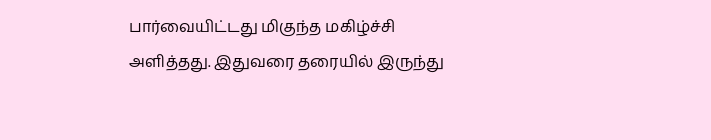பார்வையிட்டது மிகுந்த மகிழ்ச்சி அளித்தது. இதுவரை தரையில் இருந்து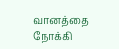வானத்தை நோக்கி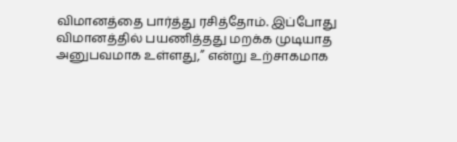விமானத்தை பார்த்து ரசித்தோம். இப்போது விமானத்தில் பயணித்தது மறக்க முடியாத அனுபவமாக உள்ளது,” என்று உற்சாகமாக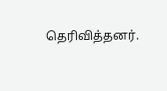தெரிவித்தனர்.